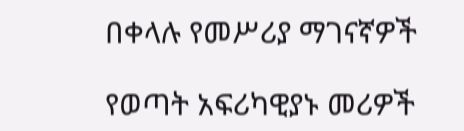በቀላሉ የመሥሪያ ማገናኛዎች

የወጣት አፍሪካዊያኑ መሪዎች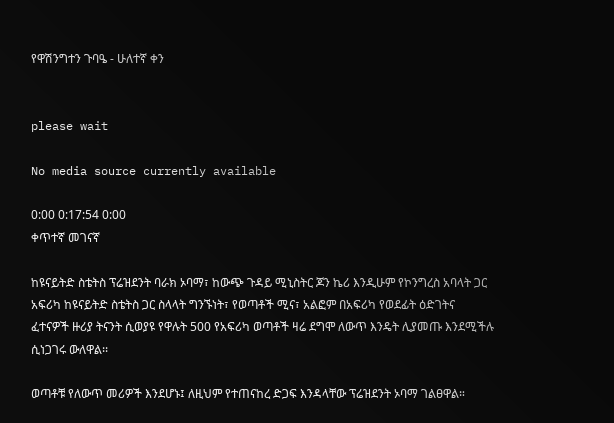የዋሽንግተን ጉባዔ - ሁለተኛ ቀን


please wait

No media source currently available

0:00 0:17:54 0:00
ቀጥተኛ መገናኛ

ከዩናይትድ ስቴትስ ፕሬዝደንት ባራክ ኦባማ፣ ከውጭ ጉዳይ ሚኒስትር ጆን ኬሪ እንዲሁም የኮንግረስ አባላት ጋር አፍሪካ ከዩናይትድ ስቴትስ ጋር ስላላት ግንኙነት፣ የወጣቶች ሚና፣ አልፎም በአፍሪካ የወደፊት ዕድገትና ፈተናዎች ዙሪያ ትናንት ሲወያዩ የዋሉት 500 የአፍሪካ ወጣቶች ዛሬ ደግሞ ለውጥ እንዴት ሊያመጡ እንደሚችሉ ሲነጋገሩ ውለዋል፡፡

ወጣቶቹ የለውጥ መሪዎች እንደሆኑ፤ ለዚህም የተጠናከረ ድጋፍ እንዳላቸው ፕሬዝደንት ኦባማ ገልፀዋል።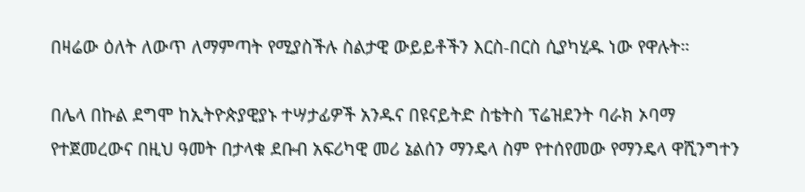በዛሬው ዕለት ለውጥ ለማምጣት የሚያስችሉ ስልታዊ ውይይቶችን እርስ-በርስ ሲያካሂዱ ነው የዋሉት።

በሌላ በኩል ደግሞ ከኢትዮጵያዊያኑ ተሣታፊዎች አንዱና በዩናይትድ ስቴትስ ፕሬዝደንት ባራክ ኦባማ የተጀመረውና በዚህ ዓመት በታላቁ ደቡብ አፍሪካዊ መሪ ኔልሰን ማንዴላ ስም የተሰየመው የማንዴላ ዋሺንግተን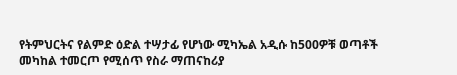የትምህርትና የልምድ ዕድል ተሣታፊ የሆነው ሚካኤል አዲሱ ከ500ዎቹ ወጣቶች መካከል ተመርጦ የሚሰጥ የስራ ማጠናከሪያ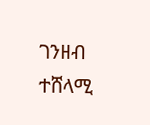ገንዘብ ተሸላሚ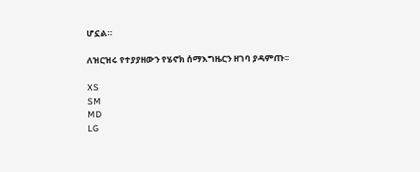ሆኗል።

ለዝርዝሩ የተያያዘውን የሄኖክ ሰማእግዜርን ዘገባ ያዳምጡ፡፡

XS
SM
MD
LG